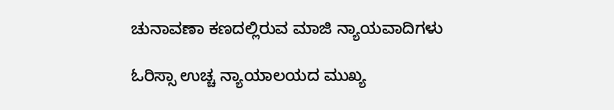ಚುನಾವಣಾ ಕಣದಲ್ಲಿರುವ ಮಾಜಿ ನ್ಯಾಯವಾದಿಗಳು

ಓರಿಸ್ಸಾ ಉಚ್ಚ ನ್ಯಾಯಾಲಯದ ಮುಖ್ಯ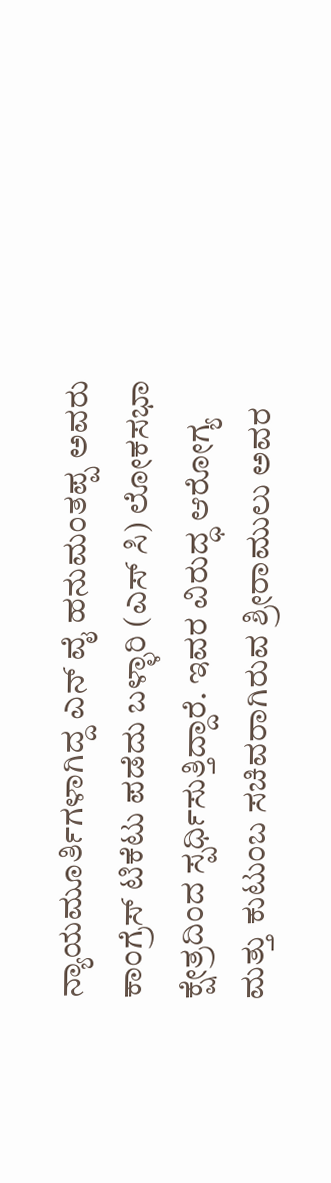ನ್ಯಾಯಮೂರ್ತಿಗಳಾಗಿದ್ದ ಎನ್ ವೈ ಹನುಮಂತಪ್ಪ ಅವರು ಕಾಂಗ್ರೆಸ್ ಟಿಕೆಟು ಪಡೆದು ಬಳ್ಳಾರಿ (ಎಸ್ ಸಿ) ಲೋಕಸಭಾ ಕ್ಷೇತ್ರದಿಂದ ಸ್ಪರ್ಧಿಸುತ್ತಿದ್ದಾರೆ. ಇವರ ವಿರುದ್ಧ ಆರೋಗ್ಯ ಮತ್ತು ಕುಟುಂಬ ಸಚಿವರಾಗಿರುವ ಶ್ರೀರಾಮುಲು ಅವರ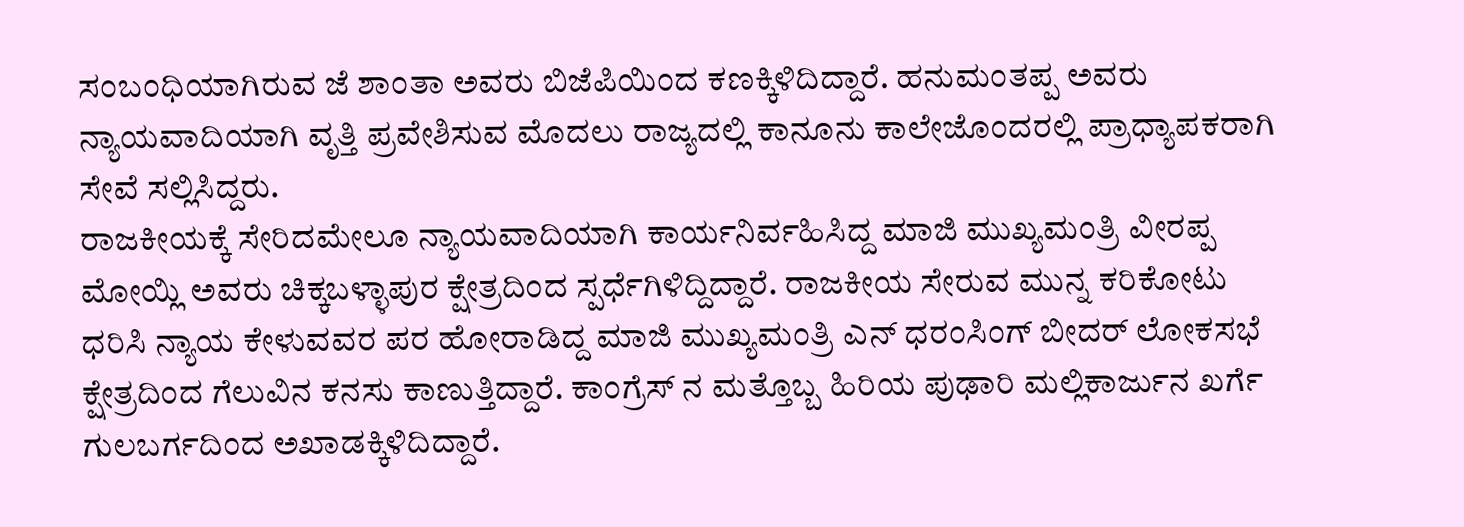ಸಂಬಂಧಿಯಾಗಿರುವ ಜೆ ಶಾಂತಾ ಅವರು ಬಿಜೆಪಿಯಿಂದ ಕಣಕ್ಕಿಳಿದಿದ್ದಾರೆ. ಹನುಮಂತಪ್ಪ ಅವರು ನ್ಯಾಯವಾದಿಯಾಗಿ ವೃತ್ತಿ ಪ್ರವೇಶಿಸುವ ಮೊದಲು ರಾಜ್ಯದಲ್ಲಿ ಕಾನೂನು ಕಾಲೇಜೊಂದರಲ್ಲಿ ಪ್ರಾಧ್ಯಾಪಕರಾಗಿ ಸೇವೆ ಸಲ್ಲಿಸಿದ್ದರು.
ರಾಜಕೀಯಕ್ಕೆ ಸೇರಿದಮೇಲೂ ನ್ಯಾಯವಾದಿಯಾಗಿ ಕಾರ್ಯನಿರ್ವಹಿಸಿದ್ದ ಮಾಜಿ ಮುಖ್ಯಮಂತ್ರಿ ವೀರಪ್ಪ ಮೋಯ್ಲಿ ಅವರು ಚಿಕ್ಕಬಳ್ಳಾಪುರ ಕ್ಷೇತ್ರದಿಂದ ಸ್ಪರ್ಧೆಗಿಳಿದ್ದಿದ್ದಾರೆ. ರಾಜಕೀಯ ಸೇರುವ ಮುನ್ನ ಕರಿಕೋಟು ಧರಿಸಿ ನ್ಯಾಯ ಕೇಳುವವರ ಪರ ಹೋರಾಡಿದ್ದ ಮಾಜಿ ಮುಖ್ಯಮಂತ್ರಿ ಎನ್ ಧರಂಸಿಂಗ್ ಬೀದರ್ ಲೋಕಸಭೆ ಕ್ಷೇತ್ರದಿಂದ ಗೆಲುವಿನ ಕನಸು ಕಾಣುತ್ತಿದ್ದಾರೆ. ಕಾಂಗ್ರೆಸ್ ನ ಮತ್ತೊಬ್ಬ ಹಿರಿಯ ಪುಢಾರಿ ಮಲ್ಲಿಕಾರ್ಜುನ ಖರ್ಗೆ ಗುಲಬರ್ಗದಿಂದ ಅಖಾಡಕ್ಕಿಳಿದಿದ್ದಾರೆ.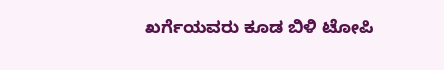ಖರ್ಗೆಯವರು ಕೂಡ ಬಿಳಿ ಟೋಪಿ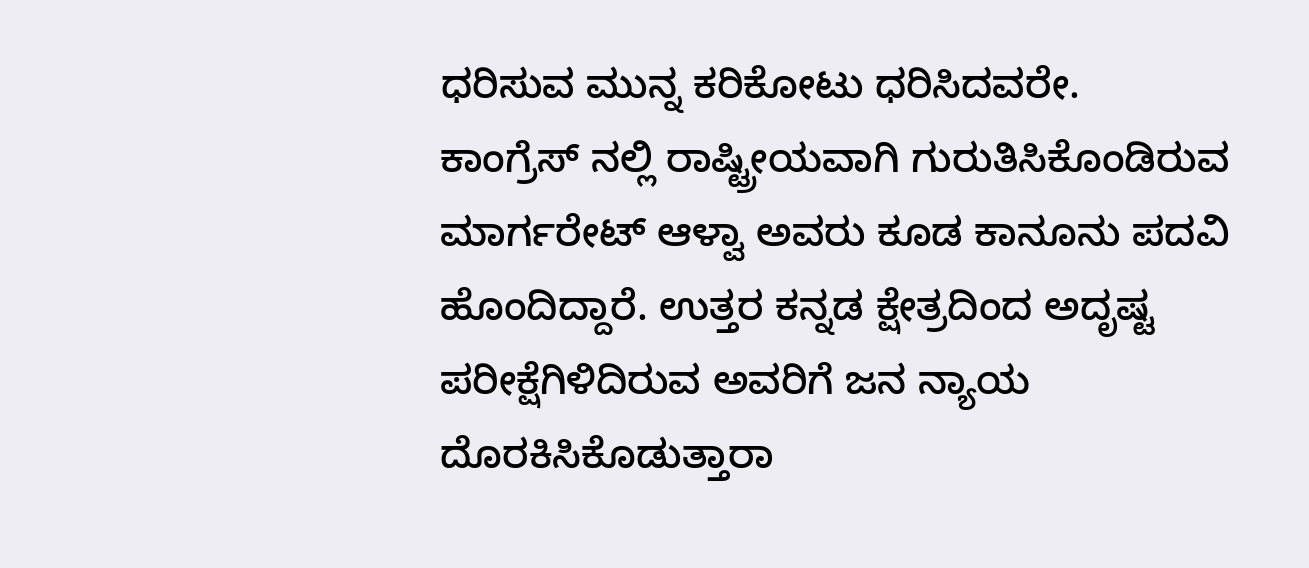ಧರಿಸುವ ಮುನ್ನ ಕರಿಕೋಟು ಧರಿಸಿದವರೇ.
ಕಾಂಗ್ರೆಸ್ ನಲ್ಲಿ ರಾಷ್ಟ್ರೀಯವಾಗಿ ಗುರುತಿಸಿಕೊಂಡಿರುವ ಮಾರ್ಗರೇಟ್ ಆಳ್ವಾ ಅವರು ಕೂಡ ಕಾನೂನು ಪದವಿ ಹೊಂದಿದ್ದಾರೆ. ಉತ್ತರ ಕನ್ನಡ ಕ್ಷೇತ್ರದಿಂದ ಅದೃಷ್ಟ ಪರೀಕ್ಷೆಗಿಳಿದಿರುವ ಅವರಿಗೆ ಜನ ನ್ಯಾಯ ದೊರಕಿಸಿಕೊಡುತ್ತಾರಾ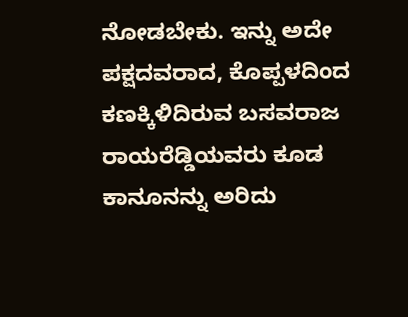ನೋಡಬೇಕು. ಇನ್ನು ಅದೇ ಪಕ್ಷದವರಾದ, ಕೊಪ್ಪಳದಿಂದ ಕಣಕ್ಕಿಳಿದಿರುವ ಬಸವರಾಜ ರಾಯರೆಡ್ಡಿಯವರು ಕೂಡ ಕಾನೂನನ್ನು ಅರಿದು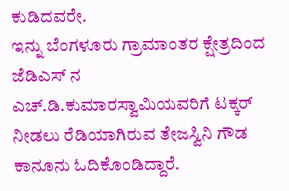ಕುಡಿದವರೇ.
ಇನ್ನು ಬೆಂಗಳೂರು ಗ್ರಾಮಾಂತರ ಕ್ಷೇತ್ರದಿಂದ ಜೆಡಿಎಸ್ ನ ಎಚ್.ಡಿ.ಕುಮಾರಸ್ವಾಮಿಯವರಿಗೆ ಟಕ್ಕರ್ ನೀಡಲು ರೆಡಿಯಾಗಿರುವ ತೇಜಸ್ವಿನಿ ಗೌಡ ಕಾನೂನು ಓದಿಕೊಂಡಿದ್ದಾರೆ.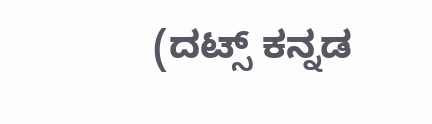(ದಟ್ಸ್ ಕನ್ನಡ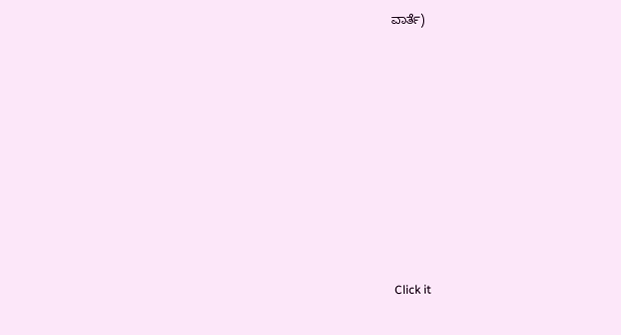ವಾರ್ತೆ)












Click it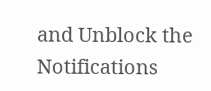and Unblock the Notifications